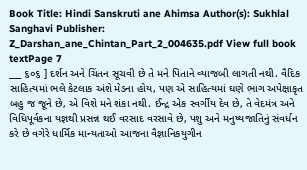Book Title: Hindi Sanskruti ane Ahimsa Author(s): Sukhlal Sanghavi Publisher: Z_Darshan_ane_Chintan_Part_2_004635.pdf View full book textPage 7
___ ૬૦૬ ] દર્શન અને ચિંતન સૂચવી છે તે મને પિતાને વ્યાજબી લાગતી નથી. વૈદિક સાહિત્યમાં ભલે કેટલાક અંશે મેડના હોય, પણ એ સાહિત્યમાં ઘણે ભાગ અપેક્ષાકૃત બહુ જ જૂને છે, એ વિશે મને શંકા નથી. ઈન્દ્ર એક સ્વર્ગીય દેવ છે, તે વેદમંત્ર અને વિધિપૂર્વકના યજ્ઞથી પ્રસન્ન થઈ વરસાદ વરસાવે છે, પશુ અને મનુષ્યજાતિનું સંવર્ધન કરે છે વગેરે ધાર્મિક માન્યતાઓ આજના વૈજ્ઞાનિકયુગીન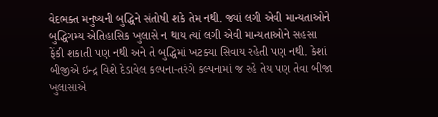વેદભક્ત મનુષ્યની બુદ્ધિને સંતોષી શકે તેમ નથી. જ્યાં લગી એવી માન્યતાઓને બુદ્ધિગમ્ય એતિહાસિક ખુલાસે ન થાય ત્યાં લગી એવી માન્યતાઓને સહસા ફેંકી શકાતી પણ નથી અને તે બુદ્ધિમાં ખટક્યા સિવાય રહેતી પણ નથી. કેશાં બીજીએ ઇન્દ્ર વિશે દેડાવેલ કલ્પના-તરંગે કલ્પનામાં જ રહે તેય પણ તેવા બીજા ખુલાસાએ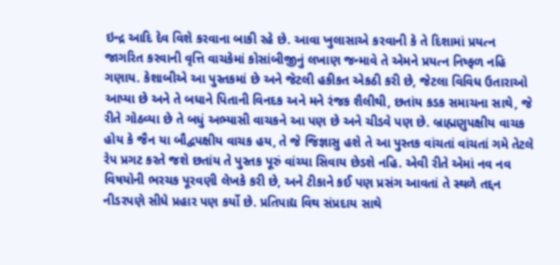ઇન્દ્ર આદિ દેવ વિશે કરવાના બાકી રહે છે. આવા ખુલાસાએ કરવાની કે તે દિશામાં પ્રયત્ન જાગરિત કરવાની વૃત્તિ વાચકેમાં કોસાંબીજીનું લખાણ જન્માવે તે એમને પ્રયત્ન નિષ્ફળ નહિ ગણાય. કેશાબીએ આ પુસ્તકમાં છે અને જેટલી હકીકત એકઠી કરી છે, જેટલા વિવિધ ઉતારાઓ આપ્યા છે અને તે બધાને પિતાની વિનદક અને મને રંજક શૈલીથી, છતાંય કડક સમાચના સાથે, જે રીતે ગોઠવ્યા છે તે બધું અભ્યાસી વાચકને આ પણ છે અને ચીડવે પણ છે. બ્રાહ્મણુપક્ષીય વાચક હોય કે જૈન યા બૌદ્વપક્ષીય વાચક હય, તે જે જિજ્ઞાસુ હશે તે આ પુસ્તક વાંચતાં વાંચતાં ગમે તેટલે રેપ પ્રગટ કરતે જશે છતાંય તે પુસ્તક પૂરું વાંચ્યા સિવાય છેડશે નહિ. એવી રીતે એમાં નવ નવ વિષયોની ભરચક પૂરવણી લેખકે કરી છે, અને ટીકાને કઈ પણ પ્રસંગ આવતાં તે સ્થળે તદ્દન નીડરપણે સીધે પ્રહાર પણ કર્યો છે. પ્રતિપાદ્ય વિથ સંપ્રદાય સાથે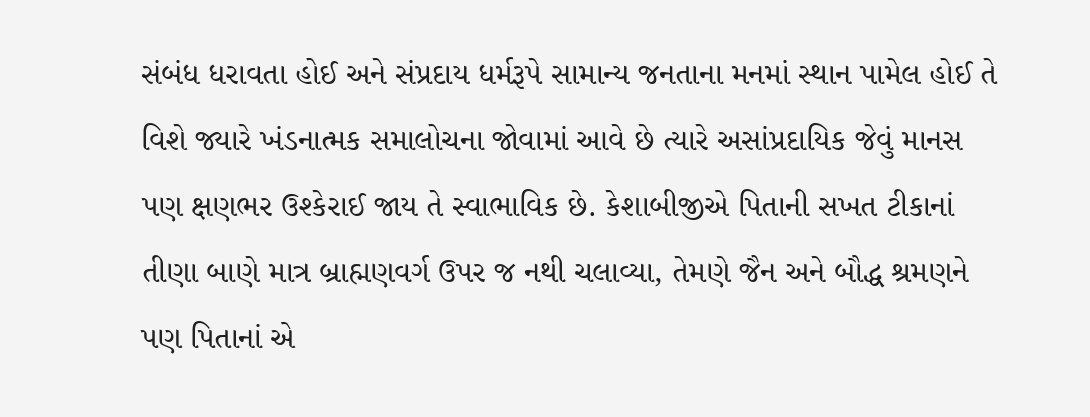સંબંધ ધરાવતા હોઈ અને સંપ્રદાય ધર્મરૂપે સામાન્ય જનતાના મનમાં સ્થાન પામેલ હોઈ તે વિશે જ્યારે ખંડનાત્મક સમાલોચના જોવામાં આવે છે ત્યારે અસાંપ્રદાયિક જેવું માનસ પણ ક્ષણભર ઉશ્કેરાઈ જાય તે સ્વાભાવિક છે. કેશાબીજીએ પિતાની સખત ટીકાનાં તીણા બાણે માત્ર બ્રાહ્મણવર્ગ ઉપર જ નથી ચલાવ્યા, તેમણે જૈન અને બૌદ્ધ શ્રમણને પણ પિતાનાં એ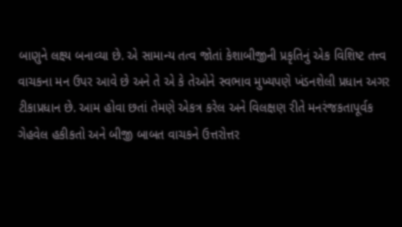બાણુને લક્ષ્ય બનાવ્યા છે. એ સામાન્ય તત્વ જોતાં કેશાબીજીની પ્રકૃતિનું એક વિશિષ્ટ તત્ત્વ વાચકના મન ઉપર આવે છે અને તે એ કે તેઓને સ્વભાવ મુખ્યપણે ખંડનશેલી પ્રધાન અગર ટીકાપ્રધાન છે. આમ હોવા છતાં તેમણે એકત્ર કરેલ અને વિલક્ષણ રીતે મનરંજકતાપૂર્વક ગેહવેલ હકીકતો અને બીજી બાબત વાચકને ઉત્તરોત્તર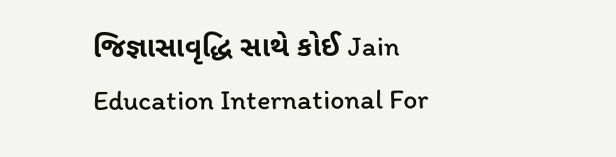જિજ્ઞાસાવૃદ્ધિ સાથે કોઈ Jain Education International For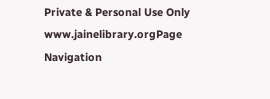Private & Personal Use Only www.jainelibrary.orgPage Navigation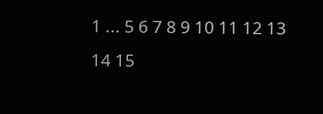1 ... 5 6 7 8 9 10 11 12 13 14 15